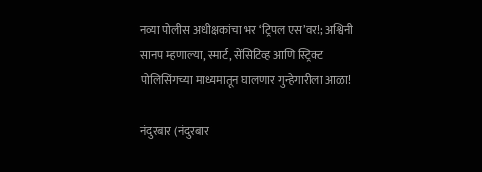नव्या पोलीस अधीक्षकांचा भर ‘ट्रिपल एस’वर!; अश्विनी सानप म्हणाल्या, स्मार्ट, सेंसिटिव्ह आणि स्ट्रिक्ट पोलिसिंगच्या माध्यमातून घालणार गुन्हेगारीला आळा!

नंदुरबार (नंदुरबार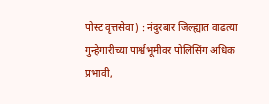पोस्ट वृत्तसेवा) : नंदुरबार जिल्ह्यात वाढत्या गुन्हेगारीच्या पार्श्वभूमीवर पोलिसिंग अधिक प्रभावी,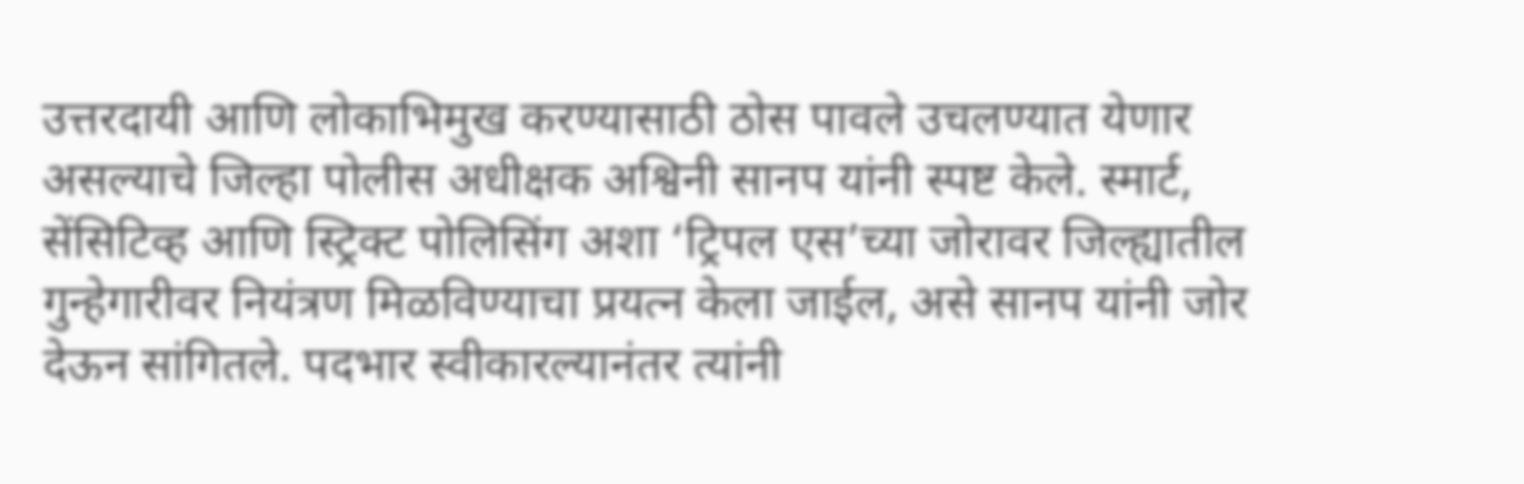उत्तरदायी आणि लोकाभिमुख करण्यासाठी ठोस पावले उचलण्यात येणार असल्याचे जिल्हा पोलीस अधीक्षक अश्विनी सानप यांनी स्पष्ट केले. स्मार्ट, सेंसिटिव्ह आणि स्ट्रिक्ट पोलिसिंग अशा ‘ट्रिपल एस’च्या जोरावर जिल्ह्यातील गुन्हेगारीवर नियंत्रण मिळविण्याचा प्रयत्न केला जाईल, असे सानप यांनी जोर देऊन सांगितले. पदभार स्वीकारल्यानंतर त्यांनी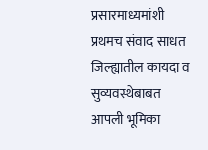प्रसारमाध्यमांशी प्रथमच संवाद साधत जिल्ह्यातील कायदा व सुव्यवस्थेबाबत आपली भूमिका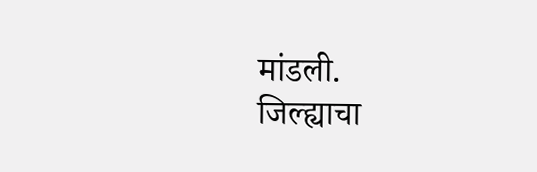मांडली.
जिल्ह्याचा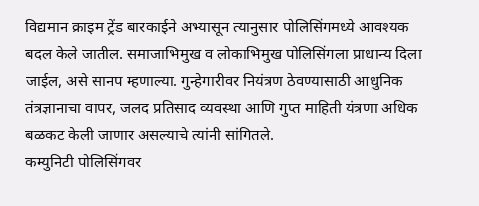विद्यमान क्राइम ट्रेंड बारकाईने अभ्यासून त्यानुसार पोलिसिंगमध्ये आवश्यक बदल केले जातील. समाजाभिमुख व लोकाभिमुख पोलिसिंगला प्राधान्य दिला जाईल, असे सानप म्हणाल्या. गुन्हेगारीवर नियंत्रण ठेवण्यासाठी आधुनिक तंत्रज्ञानाचा वापर, जलद प्रतिसाद व्यवस्था आणि गुप्त माहिती यंत्रणा अधिक बळकट केली जाणार असल्याचे त्यांनी सांगितले.
कम्युनिटी पोलिसिंगवर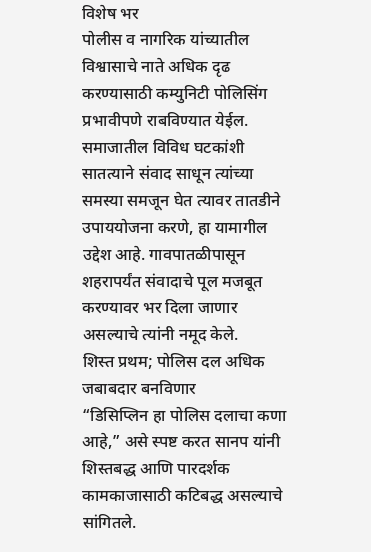विशेष भर
पोलीस व नागरिक यांच्यातील विश्वासाचे नाते अधिक दृढ करण्यासाठी कम्युनिटी पोलिसिंग प्रभावीपणे राबविण्यात येईल. समाजातील विविध घटकांशी सातत्याने संवाद साधून त्यांच्या समस्या समजून घेत त्यावर तातडीने उपाययोजना करणे, हा यामागील उद्देश आहे. गावपातळीपासून शहरापर्यंत संवादाचे पूल मजबूत करण्यावर भर दिला जाणार असल्याचे त्यांनी नमूद केले.
शिस्त प्रथम; पोलिस दल अधिक जबाबदार बनविणार
“डिसिप्लिन हा पोलिस दलाचा कणा आहे,” असे स्पष्ट करत सानप यांनी शिस्तबद्ध आणि पारदर्शक कामकाजासाठी कटिबद्ध असल्याचे सांगितले.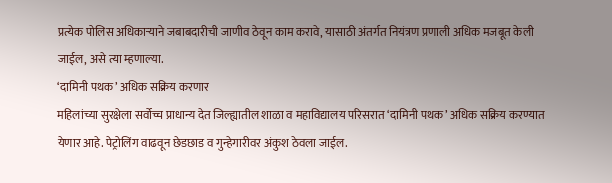प्रत्येक पोलिस अधिकाऱ्याने जबाबदारीची जाणीव ठेवून काम करावे, यासाठी अंतर्गत नियंत्रण प्रणाली अधिक मजबूत केली जाईल, असे त्या म्हणाल्या.
‘दामिनी पथक’ अधिक सक्रिय करणार
महिलांच्या सुरक्षेला सर्वोच्च प्राधान्य देत जिल्ह्यातील शाळा व महाविद्यालय परिसरात ‘दामिनी पथक’ अधिक सक्रिय करण्यात येणार आहे. पेट्रोलिंग वाढवून छेडछाड व गुन्हेगारीवर अंकुश ठेवला जाईल.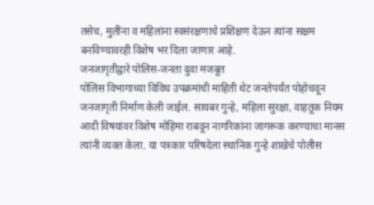तसेच, मुलींना व महिलांना स्वसंरक्षणाचे प्रशिक्षण देऊन त्यांना सक्षम बनविण्यावरही विशेष भर दिला जाणार आहे.
जनजागृतीद्वारे पोलिस-जनता दुवा मजबूत
पोलिस विभागाच्या विविध उपक्रमांची माहिती थेट जनतेपर्यंत पोहोचवून जनजागृती निर्माण केली जाईल. सायबर गुन्हे, महिला सुरक्षा, वाहतूक नियम आदी विषयांवर विशेष मोहिमा राबवून नागरिकांना जागरूक करण्याचा मानस त्यांनी व्यक्त केला. या पत्रकार परिषदेला स्थानिक गुन्हे शाखेचे पोलीस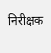निरीक्षक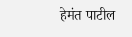हेमंत पाटील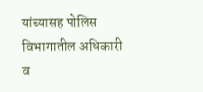यांच्यासह पोलिस विभागातील अधिकारी व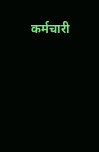कर्मचारी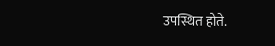उपस्थित होते.